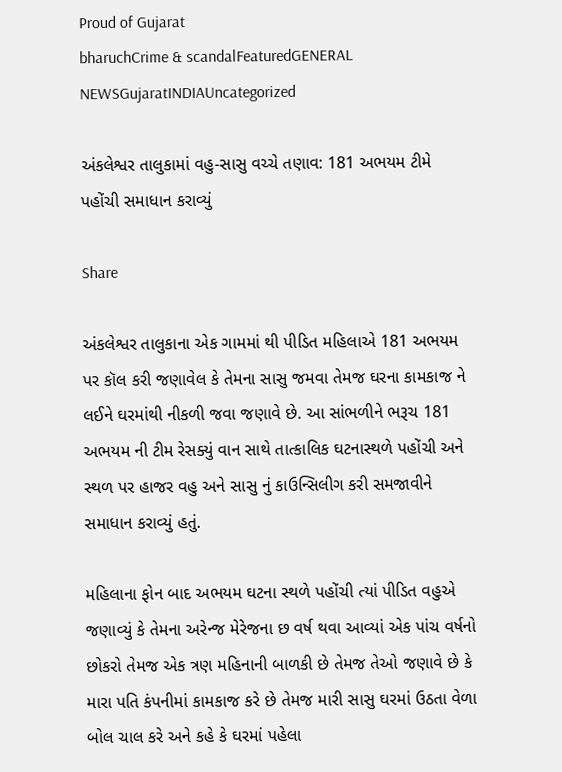Proud of Gujarat
bharuchCrime & scandalFeaturedGENERAL NEWSGujaratINDIAUncategorized

અંકલેશ્વર તાલુકામાં વહુ-સાસુ વચ્ચે તણાવ: 181 અભયમ ટીમે પહોંચી સમાધાન કરાવ્યું

Share

અંકલેશ્વર તાલુકાના એક ગામમાં થી પીડિત મહિલાએ 181 અભયમ પર કૉલ કરી જણાવેલ કે તેમના સાસુ જમવા તેમજ ઘરના કામકાજ ને લઈને ઘરમાંથી નીકળી જવા જણાવે છે. આ સાંભળીને ભરૂચ 181 અભયમ ની ટીમ રેસક્યું વાન સાથે તાત્કાલિક ઘટનાસ્થળે પહોંચી અને સ્થળ પર હાજર વહુ અને સાસુ નું કાઉન્સિલીગ કરી સમજાવીને સમાધાન કરાવ્યું હતું.

મહિલાના ફોન બાદ અભયમ ઘટના સ્થળે પહોંચી ત્યાં પીડિત વહુએ જણાવ્યું કે તેમના અરેન્જ મેરેજના છ વર્ષ થવા આવ્યાં એક પાંચ વર્ષનો છોકરો તેમજ એક ત્રણ મહિનાની બાળકી છે તેમજ તેઓ જણાવે છે કે મારા પતિ કંપનીમાં કામકાજ કરે છે તેમજ મારી સાસુ ઘરમાં ઉઠતા વેળા બોલ ચાલ કરે અને કહે કે ઘરમાં પહેલા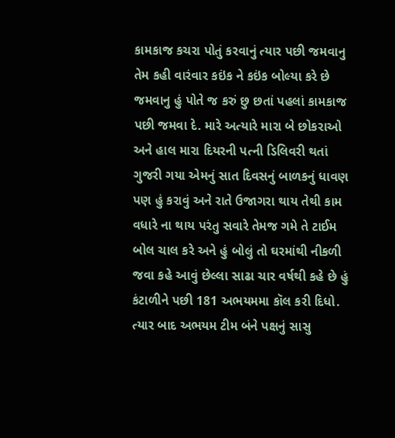કામકાજ કચરા પોતું કરવાનું ત્યાર પછી જમવાનુ તેમ કહી વારંવાર કઇંક ને કઇંક બોલ્યા કરે છે જમવાનુ હું પોતે જ કરું છુ છતાં પહલાં કામકાજ પછી જમવા દે. મારે અત્યારે મારા બે છોકરાઓ અને હાલ મારા દિયરની પત્ની ડિલિવરી થતાં ગુજરી ગયા એમનું સાત દિવસનું બાળકનું ધાવણ પણ હું કરાવું અને રાતે ઉજાગરા થાય તેથી કામ વધારે ના થાય પરંતુ સવારે તેમજ ગમે તે ટાઈમ બોલ ચાલ કરે અને હું બોલું તો ઘરમાંથી નીકળી જવા કહે આવું છેલ્લા સાઢા ચાર વર્ષથી કહે છે હું કંટાળીને પછી 181 અભયમમા કૉલ કરી દિધો. ત્યાર બાદ અભયમ ટીમ બંને પક્ષનું સાસુ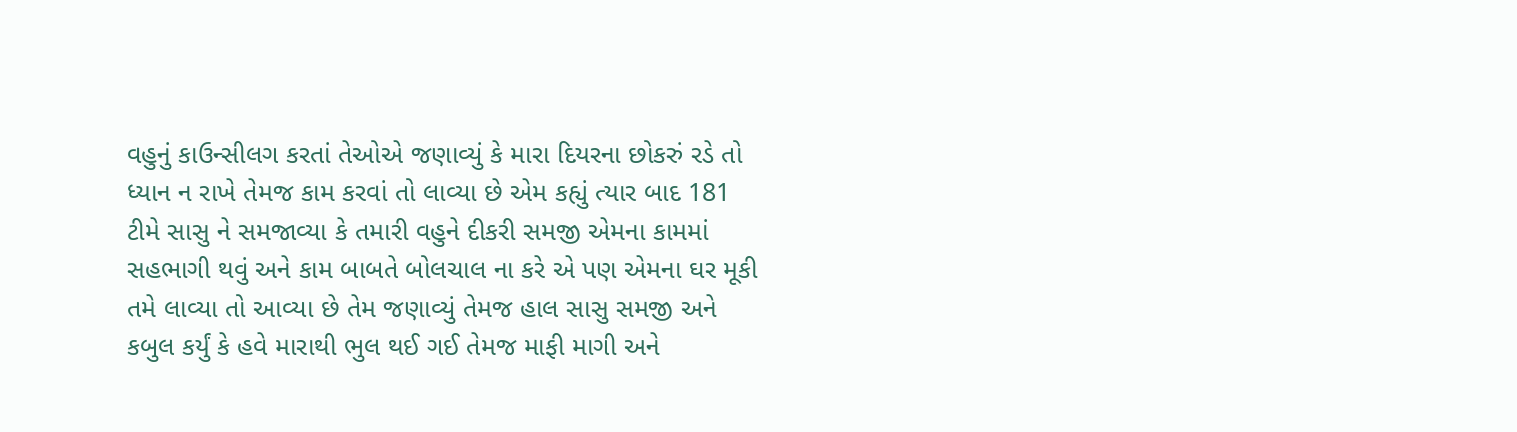વહુનું કાઉન્સીલગ કરતાં તેઓએ જણાવ્યું કે મારા દિયરના છોકરું રડે તો ધ્યાન ન રાખે તેમજ કામ કરવાં તો લાવ્યા છે એમ કહ્યું ત્યાર બાદ 181 ટીમે સાસુ ને સમજાવ્યા કે તમારી વહુને દીકરી સમજી એમના કામમાં સહભાગી થવું અને કામ બાબતે બોલચાલ ના કરે એ પણ એમના ઘર મૂકી તમે લાવ્યા તો આવ્યા છે તેમ જણાવ્યું તેમજ હાલ સાસુ સમજી અને કબુલ કર્યું કે હવે મારાથી ભુલ થઈ ગઈ તેમજ માફી માગી અને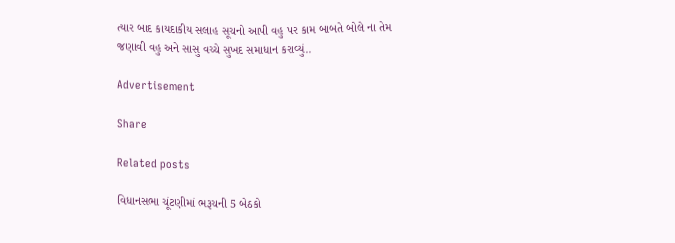ત્યાર બાદ કાયદાકીય સલાહ સૂચનો આપી વહુ પર કામ બાબતે બોલે ના તેમ જણાવી વહુ અને સાસુ વચ્ચે સુખદ સમાધાન કરાવ્યું..

Advertisement

Share

Related posts

વિધાનસભા ચૂંટણીમાં ભરૂચની 5 બેઠકો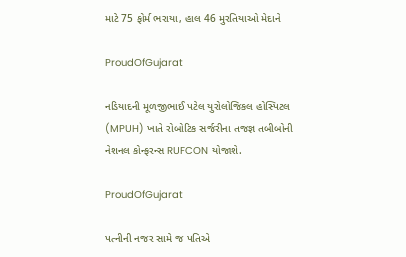માટે 75 ફોર્મ ભરાયા, હાલ 46 મુરતિયાઓ મેદાને

ProudOfGujarat

નડિયાદની મૂળજીભાઈ પટેલ યુરોલોજિકલ હોસ્પિટલ (MPUH) ખાતે રોબોટિક સર્જરીના તજજ્ઞ તબીબોની નેશનલ કોન્ફરન્સ RUFCON યોજાશે.

ProudOfGujarat

પત્નીની નજર સામે જ પતિએ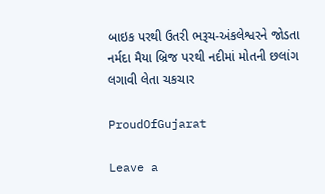બાઇક પરથી ઉતરી ભરૂચ-અંકલેશ્વરને જોડતા નર્મદા મૈયા બ્રિજ પરથી નદીમાં મોતની છલાંગ લગાવી લેતા ચકચાર

ProudOfGujarat

Leave a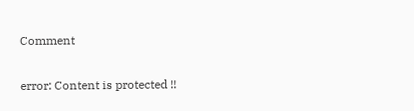Comment

error: Content is protected !!